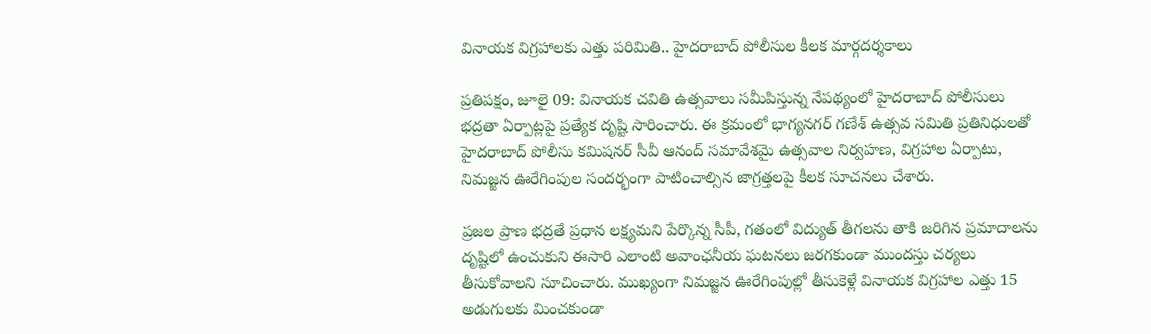వినాయక విగ్రహాలకు ఎత్తు పరిమితి.. హైదరాబాద్ పోలీసుల కీలక మార్గదర్శకాలు

ప్రతిపక్షం, జూలై 09: వినాయక చవితి ఉత్సవాలు సమీపిస్తున్న నేపథ్యంలో హైదరాబాద్ పోలీసులు భద్రతా ఏర్పాట్లపై ప్రత్యేక దృష్టి సారించారు. ఈ క్రమంలో భాగ్యనగర్ గణేశ్ ఉత్సవ సమితి ప్రతినిధులతో హైదరాబాద్ పోలీసు కమిషనర్ సీవీ ఆనంద్ సమావేశమై ఉత్సవాల నిర్వహణ, విగ్రహాల ఏర్పాటు, నిమజ్జన ఊరేగింపుల సందర్భంగా పాటించాల్సిన జాగ్రత్తలపై కీలక సూచనలు చేశారు.

ప్రజల ప్రాణ భద్రతే ప్రధాన లక్ష్యమని పేర్కొన్న సీపీ, గతంలో విద్యుత్ తీగలను తాకి జరిగిన ప్రమాదాలను దృష్టిలో ఉంచుకుని ఈసారి ఎలాంటి అవాంఛనీయ ఘటనలు జరగకుండా ముందస్తు చర్యలు తీసుకోవాలని సూచించారు. ముఖ్యంగా నిమజ్జన ఊరేగింపుల్లో తీసుకెళ్లే వినాయక విగ్రహాల ఎత్తు 15 అడుగులకు మించకుండా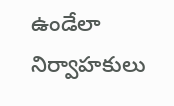ఉండేలా నిర్వాహకులు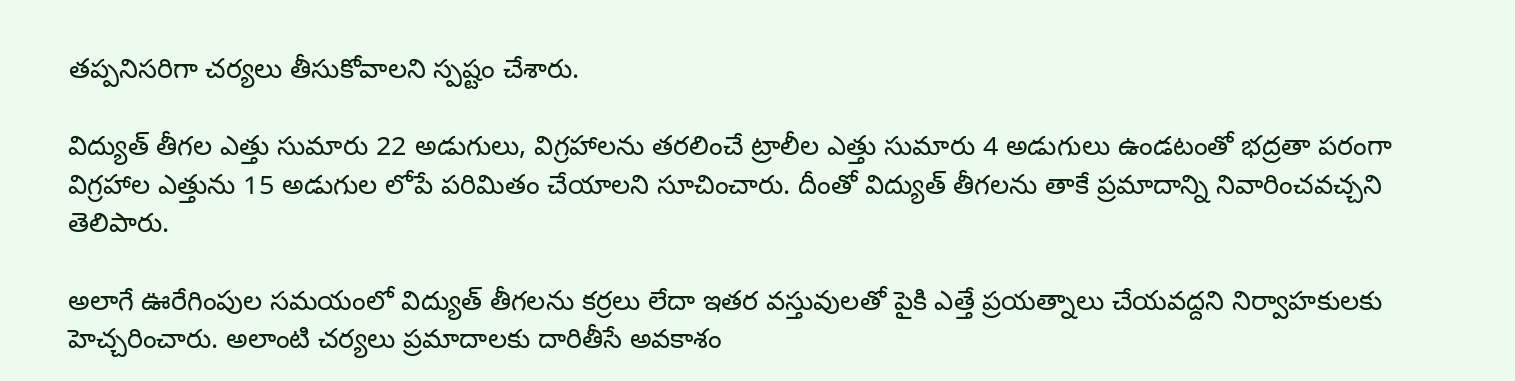తప్పనిసరిగా చర్యలు తీసుకోవాలని స్పష్టం చేశారు.

విద్యుత్ తీగల ఎత్తు సుమారు 22 అడుగులు, విగ్రహాలను తరలించే ట్రాలీల ఎత్తు సుమారు 4 అడుగులు ఉండటంతో భద్రతా పరంగా విగ్రహాల ఎత్తును 15 అడుగుల లోపే పరిమితం చేయాలని సూచించారు. దీంతో విద్యుత్ తీగలను తాకే ప్రమాదాన్ని నివారించవచ్చని తెలిపారు.

అలాగే ఊరేగింపుల సమయంలో విద్యుత్ తీగలను కర్రలు లేదా ఇతర వస్తువులతో పైకి ఎత్తే ప్రయత్నాలు చేయవద్దని నిర్వాహకులకు హెచ్చరించారు. అలాంటి చర్యలు ప్రమాదాలకు దారితీసే అవకాశం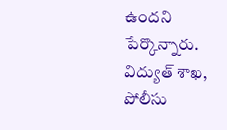ఉందని పేర్కొన్నారు. విద్యుత్ శాఖ, పోలీసు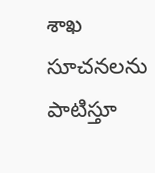శాఖ సూచనలను పాటిస్తూ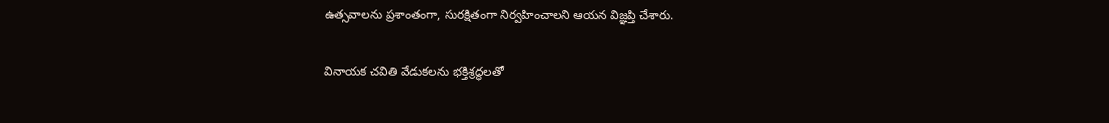ఉత్సవాలను ప్రశాంతంగా, సురక్షితంగా నిర్వహించాలని ఆయన విజ్ఞప్తి చేశారు.

వినాయక చవితి వేడుకలను భక్తిశ్రద్ధలతో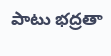పాటు భద్రతా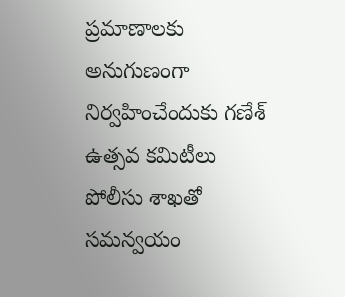ప్రమాణాలకు అనుగుణంగా నిర్వహించేందుకు గణేశ్ ఉత్సవ కమిటీలు పోలీసు శాఖతో సమన్వయం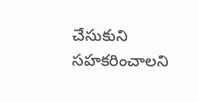చేసుకుని సహకరించాలని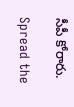సీపీ కోరారు.

Spread the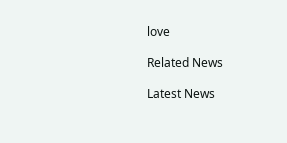love

Related News

Latest News